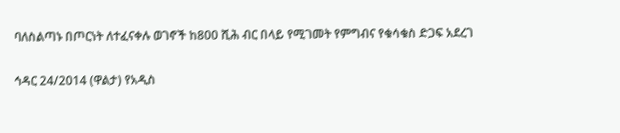ባለስልጣኑ በጦርነት ለተፈናቀሉ ወገኖች ከ800 ሺሕ ብር በላይ የሚገመት የምግብና የቁሳቁስ ድጋፍ አደረገ

ኅዳር 24/2014 (ዋልታ) የአዲስ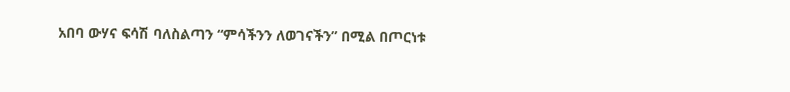አበባ ውሃና ፍሳሽ ባለስልጣን “ምሳችንን ለወገናችን” በሚል በጦርነቱ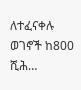ለተፈናቀሉ ወገኖች ከ800 ሺሕ…